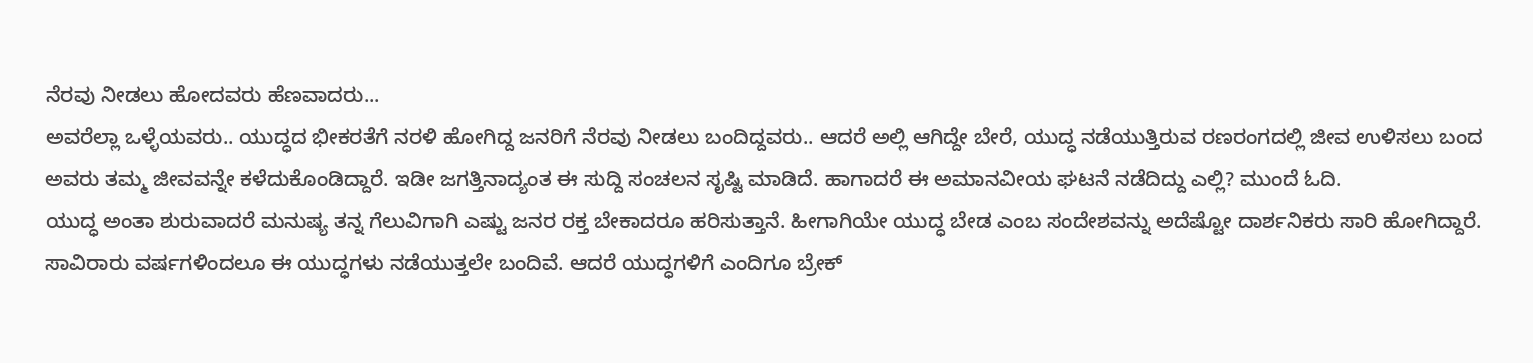ನೆರವು ನೀಡಲು ಹೋದವರು ಹೆಣವಾದರು...
ಅವರೆಲ್ಲಾ ಒಳ್ಳೆಯವರು.. ಯುದ್ಧದ ಭೀಕರತೆಗೆ ನರಳಿ ಹೋಗಿದ್ದ ಜನರಿಗೆ ನೆರವು ನೀಡಲು ಬಂದಿದ್ದವರು.. ಆದರೆ ಅಲ್ಲಿ ಆಗಿದ್ದೇ ಬೇರೆ, ಯುದ್ಧ ನಡೆಯುತ್ತಿರುವ ರಣರಂಗದಲ್ಲಿ ಜೀವ ಉಳಿಸಲು ಬಂದ ಅವರು ತಮ್ಮ ಜೀವವನ್ನೇ ಕಳೆದುಕೊಂಡಿದ್ದಾರೆ. ಇಡೀ ಜಗತ್ತಿನಾದ್ಯಂತ ಈ ಸುದ್ದಿ ಸಂಚಲನ ಸೃಷ್ಟಿ ಮಾಡಿದೆ. ಹಾಗಾದರೆ ಈ ಅಮಾನವೀಯ ಘಟನೆ ನಡೆದಿದ್ದು ಎಲ್ಲಿ? ಮುಂದೆ ಓದಿ.
ಯುದ್ಧ ಅಂತಾ ಶುರುವಾದರೆ ಮನುಷ್ಯ ತನ್ನ ಗೆಲುವಿಗಾಗಿ ಎಷ್ಟು ಜನರ ರಕ್ತ ಬೇಕಾದರೂ ಹರಿಸುತ್ತಾನೆ. ಹೀಗಾಗಿಯೇ ಯುದ್ಧ ಬೇಡ ಎಂಬ ಸಂದೇಶವನ್ನು ಅದೆಷ್ಟೋ ದಾರ್ಶನಿಕರು ಸಾರಿ ಹೋಗಿದ್ದಾರೆ. ಸಾವಿರಾರು ವರ್ಷಗಳಿಂದಲೂ ಈ ಯುದ್ಧಗಳು ನಡೆಯುತ್ತಲೇ ಬಂದಿವೆ. ಆದರೆ ಯುದ್ಧಗಳಿಗೆ ಎಂದಿಗೂ ಬ್ರೇಕ್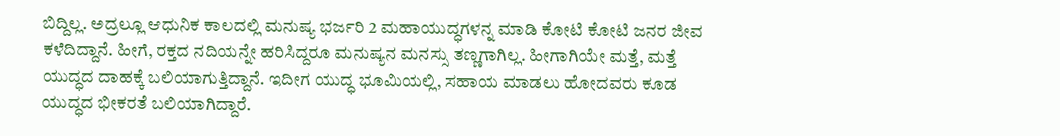ಬಿದ್ದಿಲ್ಲ. ಅದ್ರಲ್ಲೂ ಆಧುನಿಕ ಕಾಲದಲ್ಲಿ ಮನುಷ್ಯ ಭರ್ಜರಿ 2 ಮಹಾಯುದ್ಧಗಳನ್ನ ಮಾಡಿ ಕೋಟಿ ಕೋಟಿ ಜನರ ಜೀವ ಕಳೆದಿದ್ದಾನೆ. ಹೀಗೆ, ರಕ್ತದ ನದಿಯನ್ನೇ ಹರಿಸಿದ್ದರೂ ಮನುಷ್ಯನ ಮನಸ್ಸು ತಣ್ಣಗಾಗಿಲ್ಲ. ಹೀಗಾಗಿಯೇ ಮತ್ತೆ, ಮತ್ತೆ ಯುದ್ಧದ ದಾಹಕ್ಕೆ ಬಲಿಯಾಗುತ್ತಿದ್ದಾನೆ. ಇದೀಗ ಯುದ್ಧ ಭೂಮಿಯಲ್ಲಿ, ಸಹಾಯ ಮಾಡಲು ಹೋದವರು ಕೂಡ ಯುದ್ಧದ ಭೀಕರತೆ ಬಲಿಯಾಗಿದ್ದಾರೆ.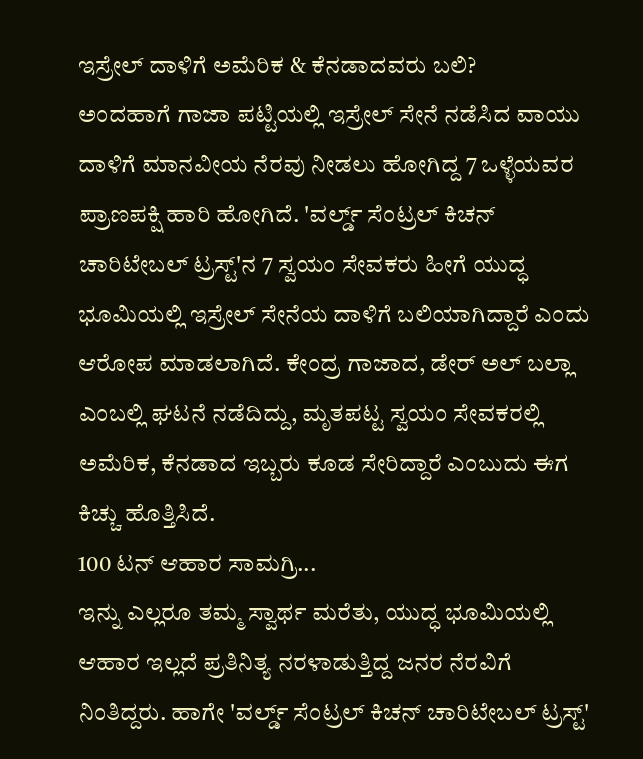ಇಸ್ರೇಲ್ ದಾಳಿಗೆ ಅಮೆರಿಕ & ಕೆನಡಾದವರು ಬಲಿ?
ಅಂದಹಾಗೆ ಗಾಜಾ ಪಟ್ಟಿಯಲ್ಲಿ ಇಸ್ರೇಲ್ ಸೇನೆ ನಡೆಸಿದ ವಾಯು ದಾಳಿಗೆ ಮಾನವೀಯ ನೆರವು ನೀಡಲು ಹೋಗಿದ್ದ 7 ಒಳ್ಳೆಯವರ ಪ್ರಾಣಪಕ್ಷಿ ಹಾರಿ ಹೋಗಿದೆ. 'ವರ್ಲ್ಡ್ ಸೆಂಟ್ರಲ್ ಕಿಚನ್ ಚಾರಿಟೇಬಲ್ ಟ್ರಸ್ಟ್'ನ 7 ಸ್ವಯಂ ಸೇವಕರು ಹೀಗೆ ಯುದ್ಧ ಭೂಮಿಯಲ್ಲಿ ಇಸ್ರೇಲ್ ಸೇನೆಯ ದಾಳಿಗೆ ಬಲಿಯಾಗಿದ್ದಾರೆ ಎಂದು ಆರೋಪ ಮಾಡಲಾಗಿದೆ. ಕೇಂದ್ರ ಗಾಜಾದ, ಡೇರ್ ಅಲ್ ಬಲ್ಲಾ ಎಂಬಲ್ಲಿ ಘಟನೆ ನಡೆದಿದ್ದು, ಮೃತಪಟ್ಟ ಸ್ವಯಂ ಸೇವಕರಲ್ಲಿ ಅಮೆರಿಕ, ಕೆನಡಾದ ಇಬ್ಬರು ಕೂಡ ಸೇರಿದ್ದಾರೆ ಎಂಬುದು ಈಗ ಕಿಚ್ಚು ಹೊತ್ತಿಸಿದೆ.
100 ಟನ್ ಆಹಾರ ಸಾಮಗ್ರಿ...
ಇನ್ನು ಎಲ್ಲರೂ ತಮ್ಮ ಸ್ವಾರ್ಥ ಮರೆತು, ಯುದ್ಧ ಭೂಮಿಯಲ್ಲಿ ಆಹಾರ ಇಲ್ಲದೆ ಪ್ರತಿನಿತ್ಯ ನರಳಾಡುತ್ತಿದ್ದ ಜನರ ನೆರವಿಗೆ ನಿಂತಿದ್ದರು. ಹಾಗೇ 'ವರ್ಲ್ಡ್ ಸೆಂಟ್ರಲ್ ಕಿಚನ್ ಚಾರಿಟೇಬಲ್ ಟ್ರಸ್ಟ್'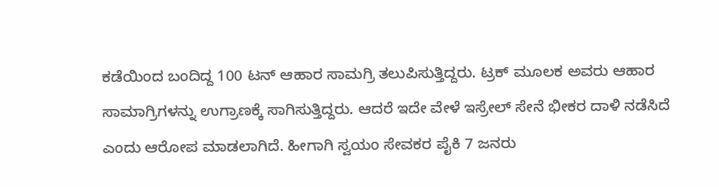ಕಡೆಯಿಂದ ಬಂದಿದ್ದ 100 ಟನ್ ಆಹಾರ ಸಾಮಗ್ರಿ ತಲುಪಿಸುತ್ತಿದ್ದರು. ಟ್ರಕ್ ಮೂಲಕ ಅವರು ಆಹಾರ ಸಾಮಾಗ್ರಿಗಳನ್ನು ಉಗ್ರಾಣಕ್ಕೆ ಸಾಗಿಸುತ್ತಿದ್ದರು. ಆದರೆ ಇದೇ ವೇಳೆ ಇಸ್ರೇಲ್ ಸೇನೆ ಭೀಕರ ದಾಳಿ ನಡೆಸಿದೆ ಎಂದು ಆರೋಪ ಮಾಡಲಾಗಿದೆ. ಹೀಗಾಗಿ ಸ್ವಯಂ ಸೇವಕರ ಪೈಕಿ 7 ಜನರು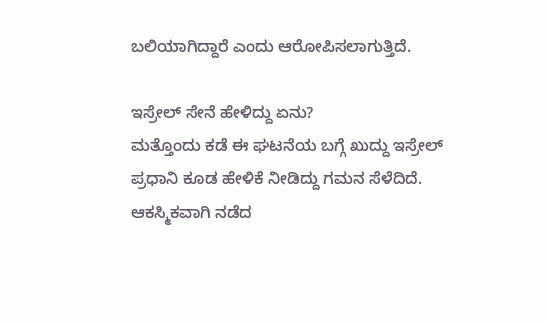ಬಲಿಯಾಗಿದ್ದಾರೆ ಎಂದು ಆರೋಪಿಸಲಾಗುತ್ತಿದೆ.

ಇಸ್ರೇಲ್ ಸೇನೆ ಹೇಳಿದ್ದು ಏನು?
ಮತ್ತೊಂದು ಕಡೆ ಈ ಘಟನೆಯ ಬಗ್ಗೆ ಖುದ್ದು ಇಸ್ರೇಲ್ ಪ್ರಧಾನಿ ಕೂಡ ಹೇಳಿಕೆ ನೀಡಿದ್ದು ಗಮನ ಸೆಳೆದಿದೆ. ಆಕಸ್ಮಿಕವಾಗಿ ನಡೆದ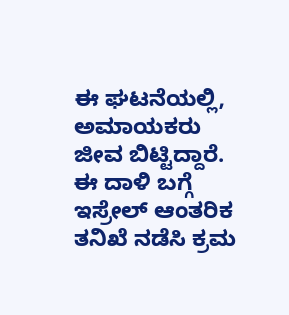ಈ ಘಟನೆಯಲ್ಲಿ, ಅಮಾಯಕರು ಜೀವ ಬಿಟ್ಟಿದ್ದಾರೆ. ಈ ದಾಳಿ ಬಗ್ಗೆ ಇಸ್ರೇಲ್ ಆಂತರಿಕ ತನಿಖೆ ನಡೆಸಿ ಕ್ರಮ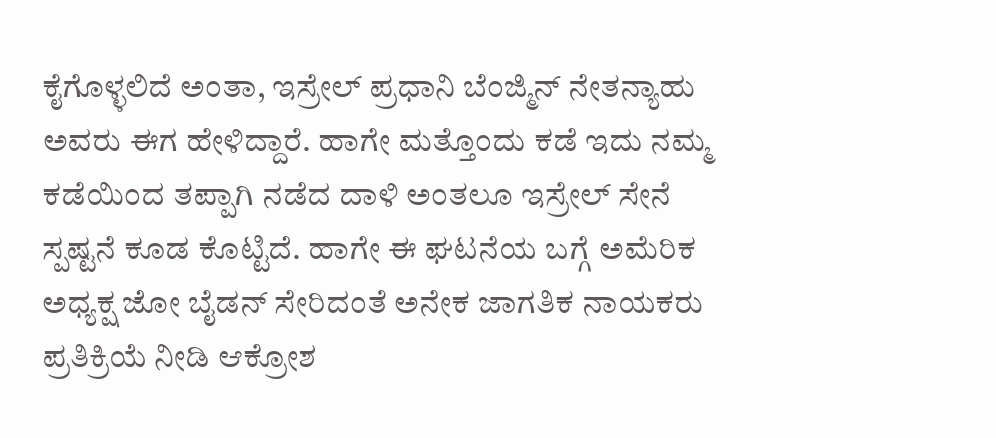ಕೈಗೊಳ್ಳಲಿದೆ ಅಂತಾ, ಇಸ್ರೇಲ್ ಪ್ರಧಾನಿ ಬೆಂಜ್ಮಿನ್ ನೇತನ್ಯಾಹು ಅವರು ಈಗ ಹೇಳಿದ್ದಾರೆ. ಹಾಗೇ ಮತ್ತೊಂದು ಕಡೆ ಇದು ನಮ್ಮ ಕಡೆಯಿಂದ ತಪ್ಪಾಗಿ ನಡೆದ ದಾಳಿ ಅಂತಲೂ ಇಸ್ರೇಲ್ ಸೇನೆ ಸ್ಪಷ್ಟನೆ ಕೂಡ ಕೊಟ್ಟಿದೆ. ಹಾಗೇ ಈ ಘಟನೆಯ ಬಗ್ಗೆ ಅಮೆರಿಕ ಅಧ್ಯಕ್ಷ ಜೋ ಬೈಡನ್ ಸೇರಿದಂತೆ ಅನೇಕ ಜಾಗತಿಕ ನಾಯಕರು ಪ್ರತಿಕ್ರಿಯೆ ನೀಡಿ ಆಕ್ರೋಶ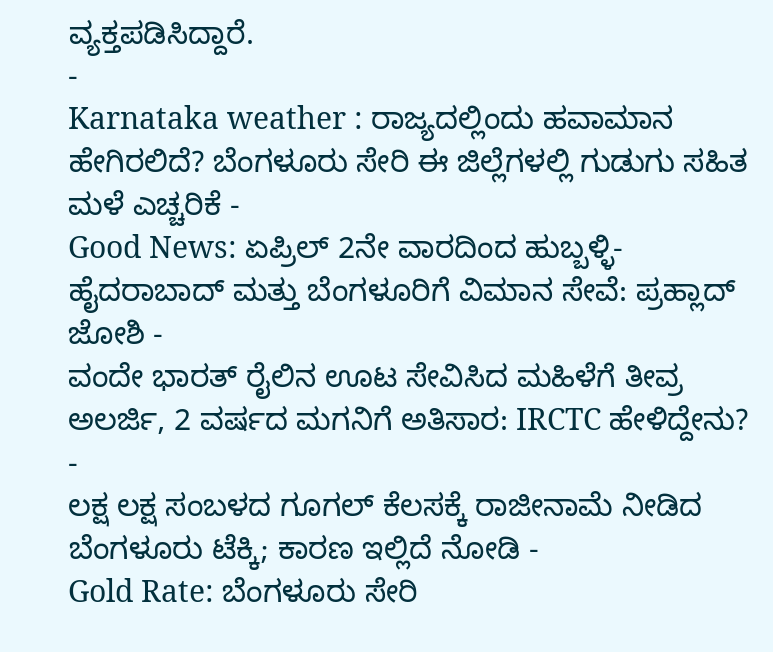ವ್ಯಕ್ತಪಡಿಸಿದ್ದಾರೆ.
-
Karnataka weather : ರಾಜ್ಯದಲ್ಲಿಂದು ಹವಾಮಾನ ಹೇಗಿರಲಿದೆ? ಬೆಂಗಳೂರು ಸೇರಿ ಈ ಜಿಲ್ಲೆಗಳಲ್ಲಿ ಗುಡುಗು ಸಹಿತ ಮಳೆ ಎಚ್ಚರಿಕೆ -
Good News: ಏಪ್ರಿಲ್ 2ನೇ ವಾರದಿಂದ ಹುಬ್ಬಳ್ಳಿ-ಹೈದರಾಬಾದ್ ಮತ್ತು ಬೆಂಗಳೂರಿಗೆ ವಿಮಾನ ಸೇವೆ: ಪ್ರಹ್ಲಾದ್ ಜೋಶಿ -
ವಂದೇ ಭಾರತ್ ರೈಲಿನ ಊಟ ಸೇವಿಸಿದ ಮಹಿಳೆಗೆ ತೀವ್ರ ಅಲರ್ಜಿ, 2 ವರ್ಷದ ಮಗನಿಗೆ ಅತಿಸಾರ: IRCTC ಹೇಳಿದ್ದೇನು? -
ಲಕ್ಷ ಲಕ್ಷ ಸಂಬಳದ ಗೂಗಲ್ ಕೆಲಸಕ್ಕೆ ರಾಜೀನಾಮೆ ನೀಡಿದ ಬೆಂಗಳೂರು ಟೆಕ್ಕಿ; ಕಾರಣ ಇಲ್ಲಿದೆ ನೋಡಿ -
Gold Rate: ಬೆಂಗಳೂರು ಸೇರಿ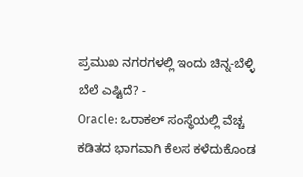ಪ್ರಮುಖ ನಗರಗಳಲ್ಲಿ ಇಂದು ಚಿನ್ನ-ಬೆಳ್ಳಿ ಬೆಲೆ ಎಷ್ಟಿದೆ? -
Oracle: ಒರಾಕಲ್ ಸಂಸ್ಥೆಯಲ್ಲಿ ವೆಚ್ಚ ಕಡಿತದ ಭಾಗವಾಗಿ ಕೆಲಸ ಕಳೆದುಕೊಂಡ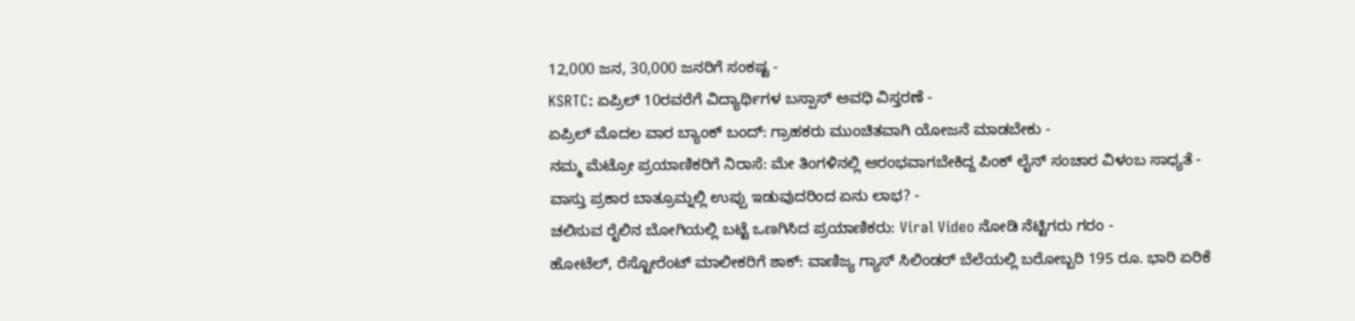12,000 ಜನ, 30,000 ಜನರಿಗೆ ಸಂಕಷ್ಟ -
KSRTC: ಏಪ್ರಿಲ್ 10ರವರೆಗೆ ವಿದ್ಯಾರ್ಥಿಗಳ ಬಸ್ಪಾಸ್ ಅವಧಿ ವಿಸ್ತರಣೆ -
ಏಪ್ರಿಲ್ ಮೊದಲ ವಾರ ಬ್ಯಾಂಕ್ ಬಂದ್: ಗ್ರಾಹಕರು ಮುಂಚಿತವಾಗಿ ಯೋಜನೆ ಮಾಡಬೇಕು -
ನಮ್ಮ ಮೆಟ್ರೋ ಪ್ರಯಾಣಿಕರಿಗೆ ನಿರಾಸೆ: ಮೇ ತಿಂಗಳಿನಲ್ಲಿ ಆರಂಭವಾಗಬೇಕಿದ್ದ ಪಿಂಕ್ ಲೈನ್ ಸಂಚಾರ ವಿಳಂಬ ಸಾಧ್ಯತೆ -
ವಾಸ್ತು ಪ್ರಕಾರ ಬಾತ್ರೂಮ್ನಲ್ಲಿ ಉಪ್ಪು ಇಡುವುದರಿಂದ ಏನು ಲಾಭ? -
ಚಲಿಸುವ ರೈಲಿನ ಬೋಗಿಯಲ್ಲಿ ಬಟ್ಟೆ ಒಣಗಿಸಿದ ಪ್ರಯಾಣಿಕರು: Viral Video ನೋಡಿ ನೆಟ್ಟಿಗರು ಗರಂ -
ಹೋಟೆಲ್, ರೆಸ್ಟೋರೆಂಟ್ ಮಾಲೀಕರಿಗೆ ಶಾಕ್: ವಾಣಿಜ್ಯ ಗ್ಯಾಸ್ ಸಿಲಿಂಡರ್ ಬೆಲೆಯಲ್ಲಿ ಬರೋಬ್ಬರಿ 195 ರೂ. ಭಾರಿ ಏರಿಕೆ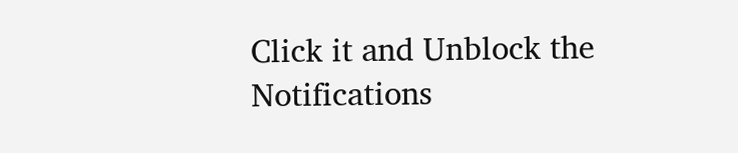Click it and Unblock the Notifications